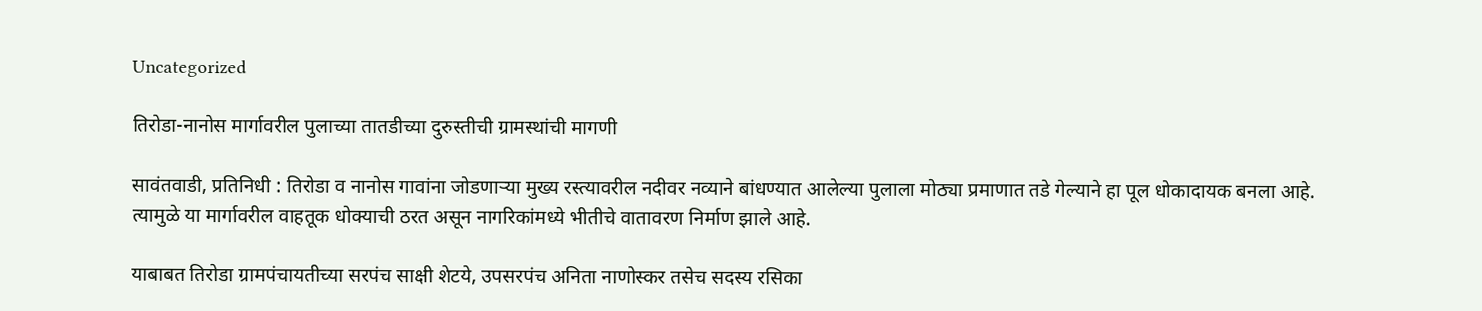Uncategorized

तिरोडा-नानोस मार्गावरील पुलाच्या तातडीच्या दुरुस्तीची ग्रामस्थांची मागणी

सावंतवाडी, प्रतिनिधी : तिरोडा व नानोस गावांना जोडणाऱ्या मुख्य रस्त्यावरील नदीवर नव्याने बांधण्यात आलेल्या पुलाला मोठ्या प्रमाणात तडे गेल्याने हा पूल धोकादायक बनला आहे. त्यामुळे या मार्गावरील वाहतूक धोक्याची ठरत असून नागरिकांमध्ये भीतीचे वातावरण निर्माण झाले आहे.

याबाबत तिरोडा ग्रामपंचायतीच्या सरपंच साक्षी शेटये, उपसरपंच अनिता नाणोस्कर तसेच सदस्य रसिका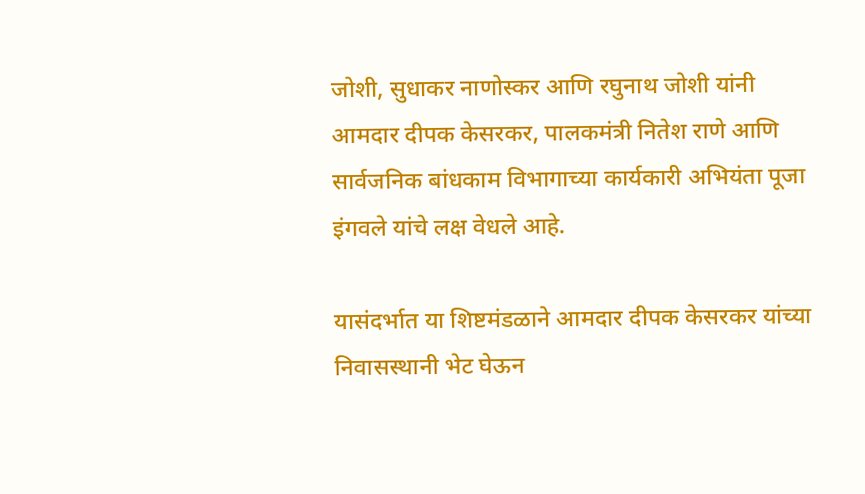जोशी, सुधाकर नाणोस्कर आणि रघुनाथ जोशी यांनी आमदार दीपक केसरकर, पालकमंत्री नितेश राणे आणि सार्वजनिक बांधकाम विभागाच्या कार्यकारी अभियंता पूजा इंगवले यांचे लक्ष वेधले आहे.

यासंदर्भात या शिष्टमंडळाने आमदार दीपक केसरकर यांच्या निवासस्थानी भेट घेऊन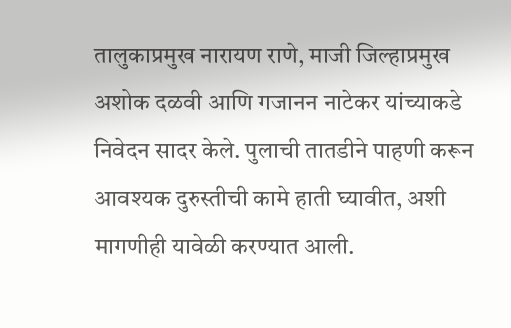तालुकाप्रमुख नारायण राणे, माजी जिल्हाप्रमुख अशोक दळवी आणि गजानन नाटेकर यांच्याकडे निवेदन सादर केले. पुलाची तातडीने पाहणी करून आवश्यक दुरुस्तीची कामे हाती घ्यावीत, अशी मागणीही यावेळी करण्यात आली.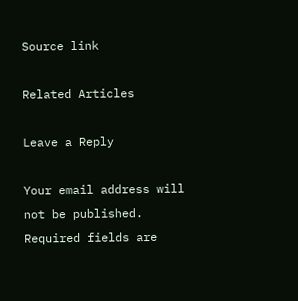Source link

Related Articles

Leave a Reply

Your email address will not be published. Required fields are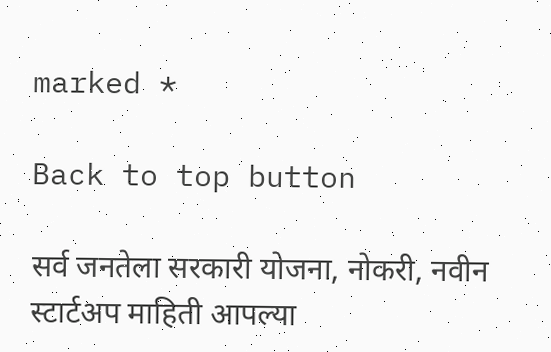marked *

Back to top button

सर्व जनतेला सरकारी योजना, नोकरी, नवीन स्टार्टअप माहिती आपल्या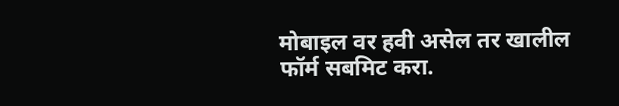मोबाइल वर हवी असेल तर खालील फॉर्म सबमिट करा.